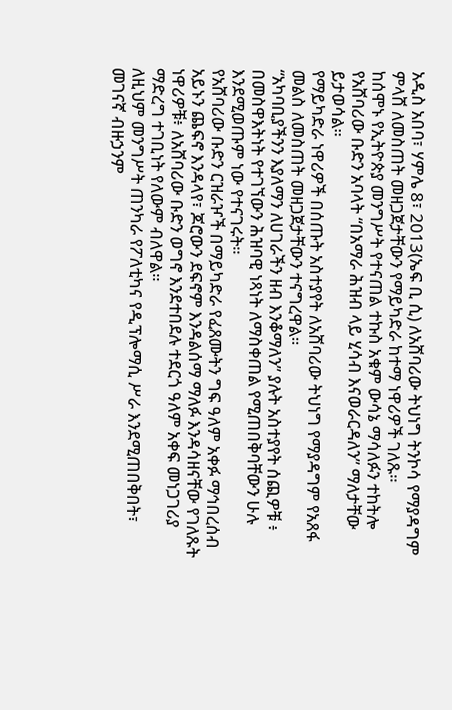አዲስ አበባ፣ ሃምሌ 8፣ 2013(ኤፍ ቢ ሲ) ለአሸባሪው ትህነግ ትንኮሳ የማያዳግም ምላሸ ለመስጠት መዘጋጀታቸውን የማይካድራ ከተማ ነዋሪዎች ገለጹ።
ከሰሞኑ የኢትዮጵያ መንግሥት የተናጠል ተኩስ አቁም ውሳኔ ማሳለፉን ተከትሎ የአሸባሪው ቡድን አባላት “በአማራ ሕዝብ ላይ ሂሳብ እናወራርዳለን” ማለታቸው ይታወሳል።
የማይካድራ ነዋሪዎች በሰጡት አስተያየት ለአሸባሪው ትህነግ የማያዳግም የአጸፋ መልስ ለመስጠት መዘጋጀታቸውን ተናግረዋል።
“አካባቢያችንን እያለማን ለሀገራችን ዘብ እንቆማለን” ያሉት አስተያየት ሰጪዎቹ ፥ በመስዋእትነት የተገኘውን ሕዝባዊ ነጻነት ለማስቀጠል የሚጠበቅባቸውን ሁሉ እንደሚወጡም ነው የተናገሩት።
የአሸባሪው ቡድን ርዝራዦች በማይካድራ የፈጸሙትን ግፍ ዓለም አቀፉ ማኅበረሰብ አይኑን ጨፍኖ እንዳላየ፣ ጆሮውን ደፍኖም እንዳልሰማ ማለፉ እንዳሳዘናቸው የገለጹት ነዋሪዎቹ፥ ለአሸባሪው ቡድን ወግኖ እንደተበደሉ ተደርጎ ዓለም አቀፍ መነጋገሪያ ማድረግ ተገቢነት የለውም ብለዋል።
ለዚህም መንግሥት ጠንካራ የፖለቲካና የዲፕሎማሲ ሥራ እንደሚጠበቅበት፣ መገናኛ ብዙኃንም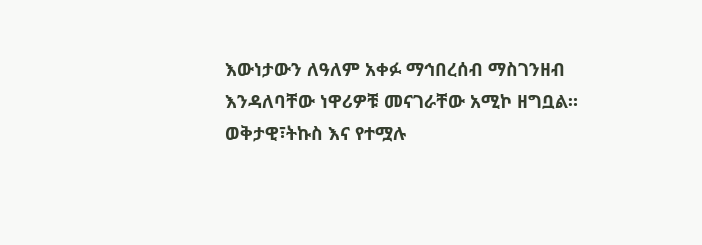እውነታውን ለዓለም አቀፉ ማኅበረሰብ ማስገንዘብ እንዳለባቸው ነዋሪዎቹ መናገራቸው አሚኮ ዘግቧል።
ወቅታዊ፣ትኩስ እና የተሟሉ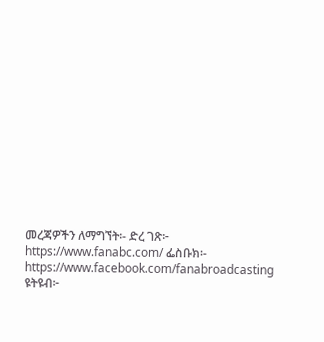መረጃዎችን ለማግኘት፡- ድረ ገጽ፦ https://www.fanabc.com/ ፌስቡክ፡- https://www.facebook.com/fanabroadcasting ዩትዩብ፦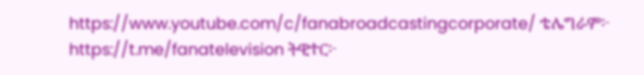https://www.youtube.com/c/fanabroadcastingcorporate/ ቴሌግራም፦ https://t.me/fanatelevision ትዊተር፦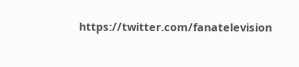https://twitter.com/fanatelevision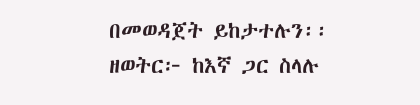በመወዳጀት ይከታተሉን፡፡ ዘወትር፦ ከእኛ ጋር ስላሉ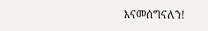እናመሰግናለን!